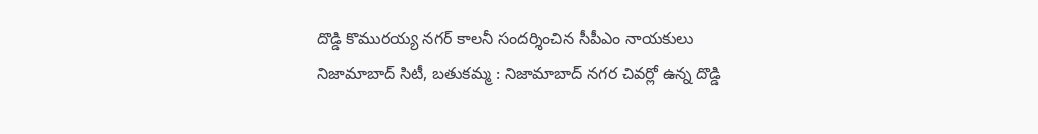దొడ్డి కొమురయ్య నగర్ కాలనీ సందర్శించిన సీపీఎం నాయకులు
నిజామాబాద్ సిటీ, బతుకమ్మ : నిజామాబాద్ నగర చివర్లో ఉన్న దొడ్డి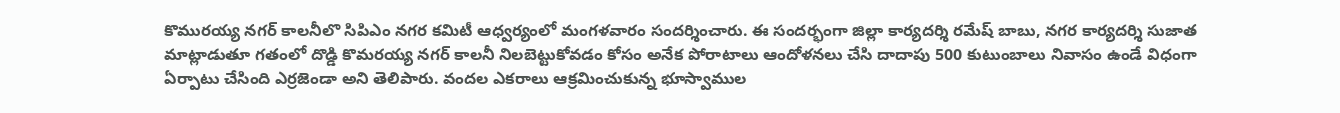కొమురయ్య నగర్ కాలనీలొ సిపిఎం నగర కమిటీ ఆధ్వర్యంలో మంగళవారం సందర్శించారు. ఈ సందర్భంగా జిల్లా కార్యదర్శి రమేష్ బాబు, నగర కార్యదర్శి సుజాత మాట్లాడుతూ గతంలో దొడ్డి కొమరయ్య నగర్ కాలనీ నిలబెట్టుకోవడం కోసం అనేక పోరాటాలు ఆందోళనలు చేసి దాదాపు 500 కుటుంబాలు నివాసం ఉండే విధంగా ఏర్పాటు చేసింది ఎర్రజెండా అని తెలిపారు. వందల ఎకరాలు ఆక్రమించుకున్న భూస్వాముల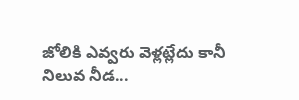జోలికి ఎవ్వరు వెళ్లట్లేదు కానీ నిలువ నీడ...